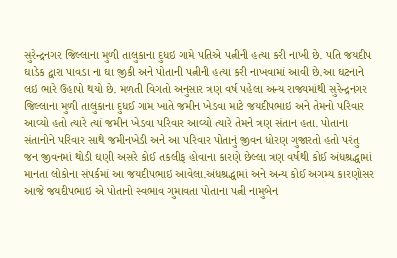સુરેન્દ્રનગર જિલ્લાના મુળી તાલુકાના દુધઇ ગામે પતિએ પત્નીની હત્યા કરી નાખી છે. પતિ જયદીપ ઘાડેક દ્વારા પાવડા ના ઘા જીકી અને પોતાની પત્નીની હત્યા કરી નાખવામાં આવી છે.આ ઘટનાને લઇ ભારે ઉહાપો થયો છે. મળતી વિગતો અનુસાર ત્રણ વર્ષ પહેલા અન્ય રાજ્યમાંથી સુરેન્દ્રનગર જિલ્લાના મુળી તાલુકાના દુધઈ ગામ ખાતે જમીન ખેડવા માટે જયદીપભાઇ અને તેમનો પરિવાર આવ્યો હતો ત્યારે ત્યાં જમીન ખેડવા પરિવાર આવ્યો ત્યારે તેમને ત્રણ સંતાન હતા. પોતાના સંતાનોને પરિવાર સાથે જમીનખેડી અને આ પરિવાર પોતાનું જીવન ધોરણ ગુજારતો હતો પરંતુ જન જીવનમાં થોડી ઘણી અસરે કોઈ તકલીફ હોવાના કારણે છેલ્લા ત્રણ વર્ષથી કોઈ અંધશ્રદ્ધામાં માનતા લોકોના સંપર્કમાં આ જયદીપભાઇ આવેલા.અંધશ્રદ્ધામાં અને અન્ય કોઈ અગમ્ય કારણોસર આજે જયદીપભાઇ એ પોતાનો સ્વભાવ ગુમાવતા પોતાના પત્ની નામુબેન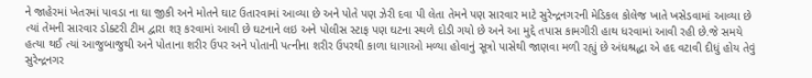ને જાહેરમાં ખેતરમાં પાવડા ના ઘા જીકી અને મોતને ઘાટ ઉતારવામાં આવ્યા છે અને પોતે પણ ઝેરી દવા પી લેતા તેમને પણ સારવાર માટે સુરેન્દ્રનગરની મેડિકલ કોલેજ ખાતે ખસેડવામાં આવ્યા છે ત્યાં તેમની સારવાર ડોક્ટરી ટીમ દ્વારા શરૂ કરવામાં આવી છે ઘટનાને લઇ અને પોલીસ સ્ટાફ પણ ઘટના સ્થળે દોડી ગયો છે અને આ મુદ્દે તપાસ કામગીરી હાથ ધરવામાં આવી રહી છે.જે સમયે હત્યા થઈ ત્યાં આજુબાજુથી અને પોતાના શરીર ઉપર અને પોતાની પત્નીના શરીર ઉપરથી કાળા ધાગાઓ મળ્યા હોવાનું સૂત્રો પાસેથી જાણવા મળી રહ્યું છે અંધશ્રદ્ધા એ હદ વટાવી દીધું હોય તેવું સુરેન્દ્રનગર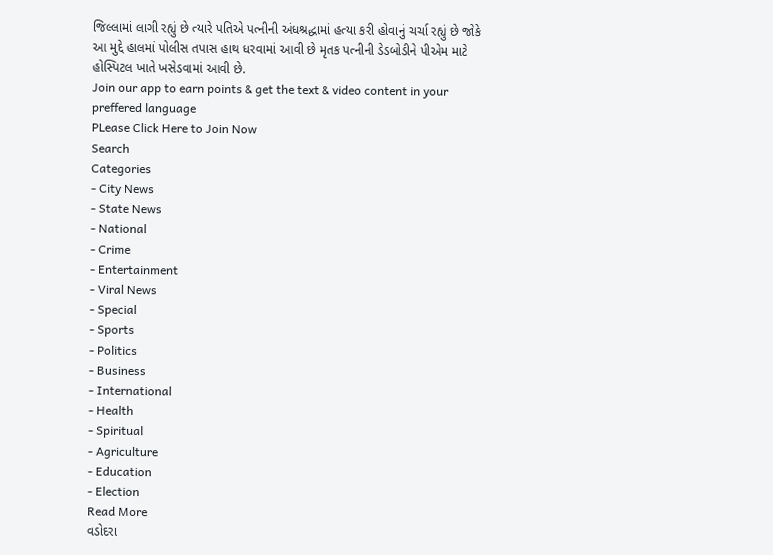જિલ્લામાં લાગી રહ્યું છે ત્યારે પતિએ પત્નીની અંધશ્રદ્ધામાં હત્યા કરી હોવાનું ચર્ચા રહ્યું છે જોકે આ મુદ્દે હાલમાં પોલીસ તપાસ હાથ ધરવામાં આવી છે મૃતક પત્નીની ડેડબોડીને પીએમ માટે હોસ્પિટલ ખાતે ખસેડવામાં આવી છે.
Join our app to earn points & get the text & video content in your preffered language
PLease Click Here to Join Now
Search
Categories
- City News
- State News
- National
- Crime
- Entertainment
- Viral News
- Special
- Sports
- Politics
- Business
- International
- Health
- Spiritual
- Agriculture
- Education
- Election
Read More
વડોદરા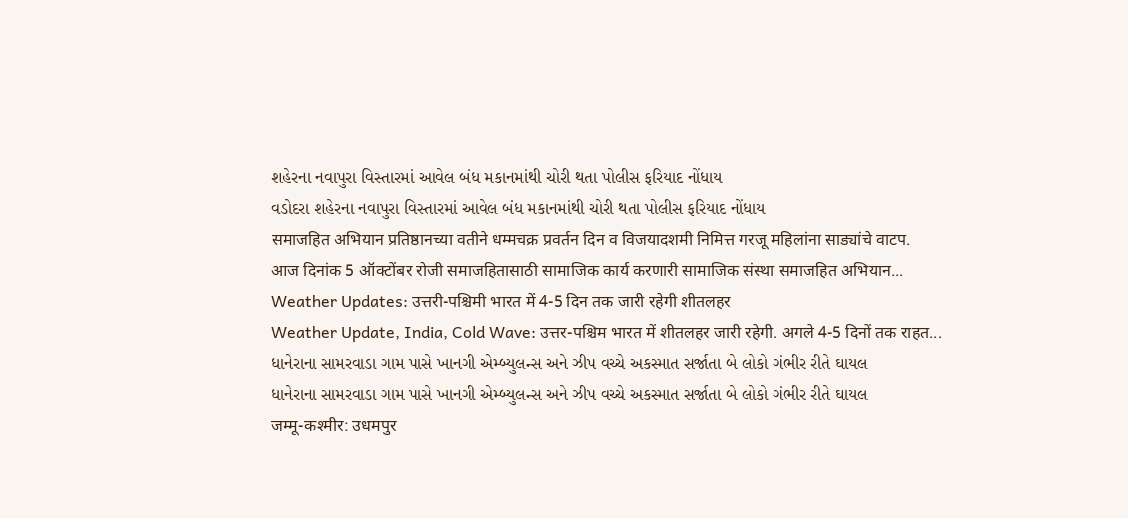શહેરના નવાપુરા વિસ્તારમાં આવેલ બંધ મકાનમાંથી ચોરી થતા પોલીસ ફરિયાદ નોંધાય
વડોદરા શહેરના નવાપુરા વિસ્તારમાં આવેલ બંધ મકાનમાંથી ચોરી થતા પોલીસ ફરિયાદ નોંધાય
समाजहित अभियान प्रतिष्ठानच्या वतीने धम्मचक्र प्रवर्तन दिन व विजयादशमी निमित्त गरजू महिलांना साड्यांचे वाटप.
आज दिनांक 5 ऑक्टोंबर रोजी समाजहितासाठी सामाजिक कार्य करणारी सामाजिक संस्था समाजहित अभियान...
Weather Updates: उत्तरी-पश्चिमी भारत में 4-5 दिन तक जारी रहेगी शीतलहर
Weather Update, India, Cold Wave: उत्तर-पश्चिम भारत में शीतलहर जारी रहेगी. अगले 4-5 दिनों तक राहत...
ધાનેરાના સામરવાડા ગામ પાસે ખાનગી એમ્બ્યુલન્સ અને ઝીપ વચ્ચે અકસ્માત સર્જાતા બે લોકો ગંભીર રીતે ઘાયલ
ધાનેરાના સામરવાડા ગામ પાસે ખાનગી એમ્બ્યુલન્સ અને ઝીપ વચ્ચે અકસ્માત સર્જાતા બે લોકો ગંભીર રીતે ઘાયલ
जम्मू-कश्मीर: उधमपुर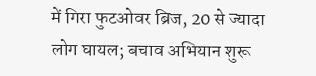में गिरा फुटओवर ब्रिज, 20 से ज्यादा लोग घायल; बचाव अभियान शुरू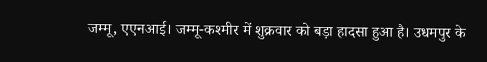जम्मू, एएनआई। जम्मू-कश्मीर में शुक्रवार को बड़ा हादसा हुआ है। उधमपुर के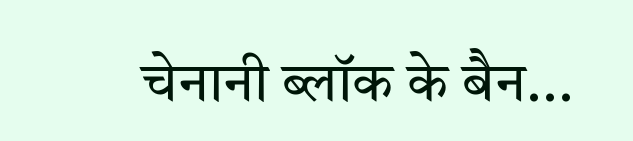चेनानी ब्लॉक के बैन...